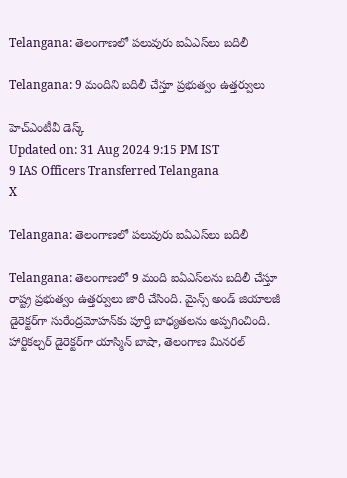Telangana: తెలంగాణలో పలువురు ఐఏఎస్‌లు బదిలీ

Telangana: 9 మందిని బదిలీ చేస్తూ ప్రభుత్వం ఉత్తర్వులు

హెచ్ఎంటీవీ డెస్క్
Updated on: 31 Aug 2024 9:15 PM IST
9 IAS Officers Transferred Telangana
X

Telangana: తెలంగాణలో పలువురు ఐఏఎస్‌లు బదిలీ

Telangana: తెలంగాణలో 9 మంది ఐఏఎస్‌లను బదిలీ చేస్తూ రాష్ట్ర ప్రభుత్వం ఉత్తర్వులు జారీ చేసింది. మైన్స్ అండ్ జియాలజీ డైరెక్టర్‌గా సురేంద్రమోహన్‌కు పూర్తి బాధ్యతలను అప్పగించింది. హార్టికల్చర్ డైరెక్టర్‌గా యాస్మిన్ బాషా, తెలంగాణ మినరల్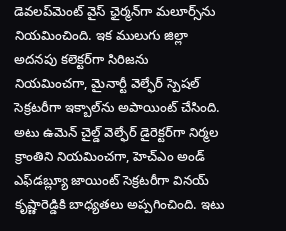డెవలప్‌మెంట్ వైస్ ఛైర్మన్‌గా మలూర్స్‌ను నియమించింది. ఇక ములుగు జిల్లా అదనపు కలెక్టర్‌గా సిరిజను నియమించగా, మైనార్టీ వెల్ఫేర్ స్పెషల్ సెక్రటరీగా ఇక్బాల్‌ను అపాయింట్ చేసింది. అటు ఉమెన్ చైల్డ్ వెల్ఫేర్ డైరెక్టర్‌గా నిర్మల క్రాంతిని నియమించగా, హెచ్‌ఎం అండ్ ఎఫ్‌డబ్ల్యూ జాయింట్ సెక్రటరీగా వినయ్ కృష్ణారెడ్డికి బాధ్యతలు అప్పగించింది. ఇటు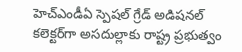హెచ్‌ఎండీఏ స్పెషల్ గ్రేడ్ అడిషనల్ కలెక్టర్‌గా అసదుల్లాకు రాష్ట్ర ప్రభుత్వం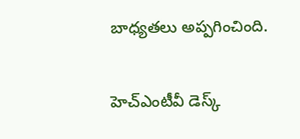బాధ్యతలు అప్పగించింది.

హెచ్ఎంటీవీ డెస్క్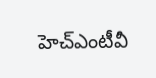హెచ్ఎంటీవీ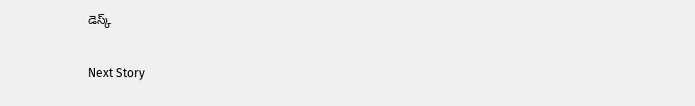డెస్క్

Next Story